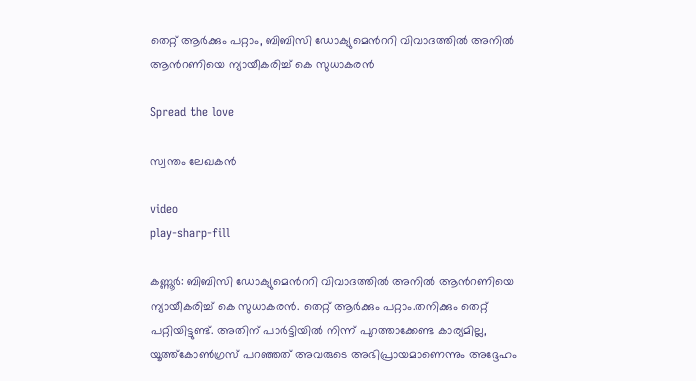തെറ്റ് ആര്‍ക്കും പറ്റാം, ബിബിസി ഡോക്യുമെന്‍ററി വിവാദത്തില്‍ അനില്‍ ആന്‍റണിയെ ന്യായീകരിച്ച്‌ കെ സുധാകരന്‍

Spread the love

സ്വന്തം ലേഖകൻ

video
play-sharp-fill

കണ്ണൂര്‍: ബിബിസി ഡോക്യുമെന്‍ററി വിവാദത്തില്‍ അനില്‍ ആന്‍റണിയെ ന്യായീകരിച്ച്‌ കെ സുധാകരന്‍. തെറ്റ് ആര്‍ക്കും പറ്റാം.തനിക്കും തെറ്റ് പറ്റിയിട്ടുണ്ട്. അതിന് പാര്‍ട്ടിയില്‍ നിന്ന് പുറത്താക്കേണ്ട കാര്യമില്ല, യൂത്ത്കോണ്‍ഗ്രസ് പറഞ്ഞത് അവരുടെ അഭിപ്രായമാണെന്നും അദ്ദേഹം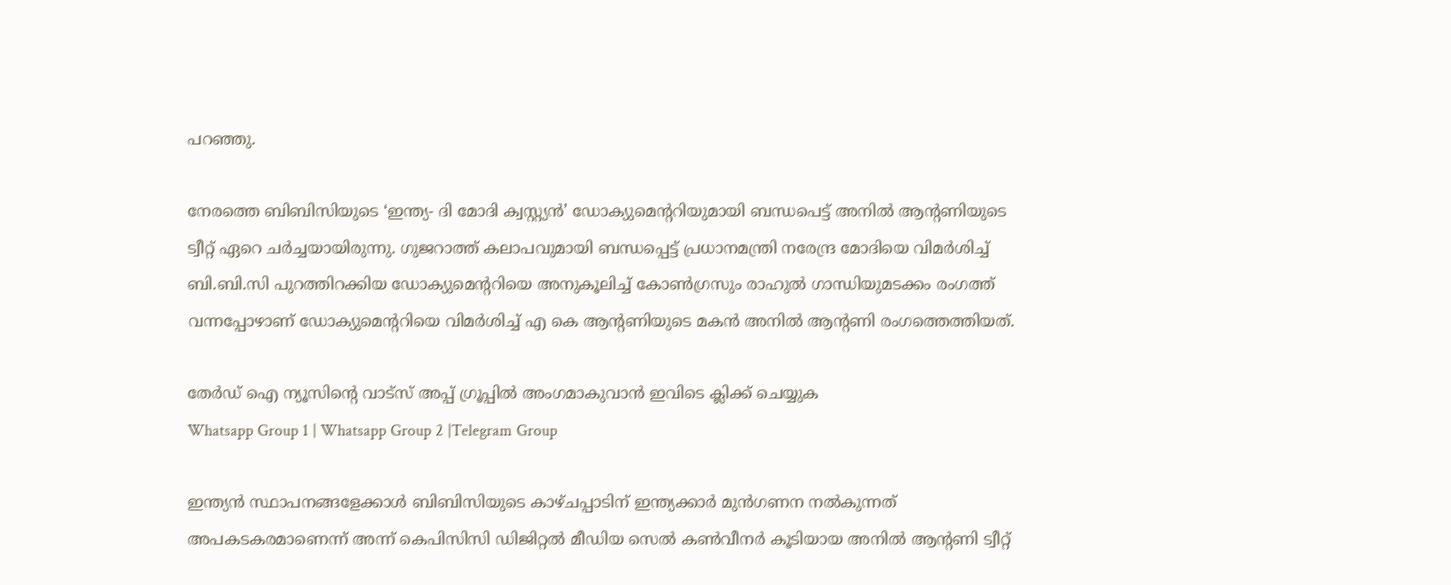പറഞ്ഞു.

നേരത്തെ ബിബിസിയുടെ ‘ഇന്ത്യ- ദി മോദി ക്വസ്റ്റ്യന്‍’ ഡോക്യുമെന്‍ററിയുമായി ബന്ധപെട്ട് അനില്‍ ആന്‍റണിയുടെ ട്വീറ്റ് ഏറെ ചര്‍ച്ചയായിരുന്നു. ഗുജറാത്ത് കലാപവുമായി ബന്ധപ്പെട്ട് പ്രധാനമന്ത്രി നരേന്ദ്ര മോദിയെ വിമര്‍ശിച്ച്‌ ബി.ബി.സി പുറത്തിറക്കിയ ഡോക്യുമെന്ററിയെ അനുകൂലിച്ച്‌ കോണ്‍ഗ്രസും രാഹുല്‍ ഗാന്ധിയുമടക്കം രംഗത്ത് വന്നപ്പോഴാണ് ഡോക്യുമെന്ററിയെ വിമര്‍ശിച്ച്‌ എ കെ ആന്‍റണിയുടെ മകന്‍ അനില്‍ ആന്റണി രംഗത്തെത്തിയത്.

തേർഡ് ഐ ന്യൂസിന്റെ വാട്സ് അപ്പ് ഗ്രൂപ്പിൽ അംഗമാകുവാൻ ഇവിടെ ക്ലിക്ക് ചെയ്യുക
Whatsapp Group 1 | Whatsapp Group 2 |Telegram Group

ഇന്ത്യന്‍ സ്ഥാപനങ്ങളേക്കാള്‍ ബിബിസിയുടെ കാഴ്ചപ്പാടിന് ഇന്ത്യക്കാര്‍ മുന്‍ഗണന നല്‍കുന്നത് അപകടകരമാണെന്ന് അന്ന് കെപിസിസി ഡിജിറ്റല്‍ മീഡിയ സെല്‍ കണ്‍വീനര്‍ കൂടിയായ അനില്‍ ആന്‍റണി ട്വീറ്റ്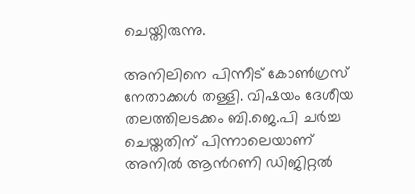ചെയ്തിരുന്നു.

അനിലിനെ പിന്നീട് കോണ്‍ഗ്രസ് നേതാക്കള്‍ തള്ളി. വിഷയം ദേശീയ തലത്തിലടക്കം ബി.ജെ.പി ചര്‍ച്ച ചെയ്തതിന് പിന്നാലെയാണ് അനില്‍ ആന്‍റണി ഡിജിറ്റല്‍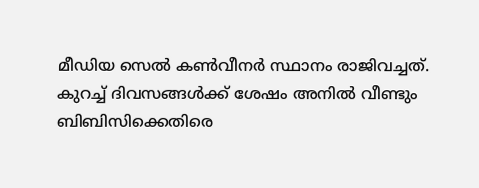മീഡിയ സെല്‍ കണ്‍വീനര്‍ സ്ഥാനം രാജിവച്ചത്. കുറച്ച്‌ ദിവസങ്ങള്‍ക്ക് ശേഷം അനില്‍ വീണ്ടും ബിബിസിക്കെതിരെ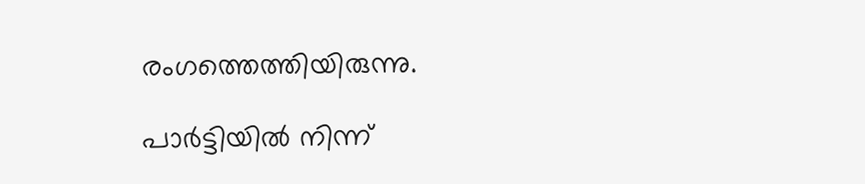രംഗത്തെത്തിയിരുന്നു.

പാര്‍ട്ടിയില്‍ നിന്ന്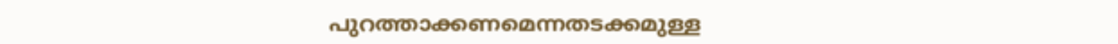പുറത്താക്കണമെന്നതടക്കമുള്ള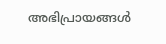അഭിപ്രായങ്ങള്‍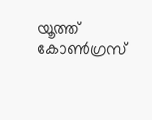യൂത്ത് കോണ്‍ഗ്രസ്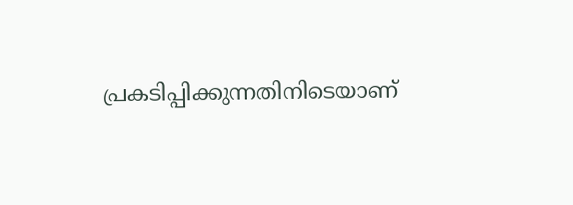പ്രകടിപ്പിക്കുന്നതിനിടെയാണ്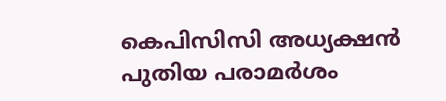കെപിസിസി അധ്യക്ഷന്‍ പുതിയ പരാമര്‍ശം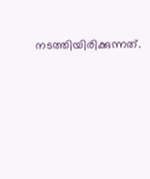നടത്തിയിരിക്കുന്നത്.